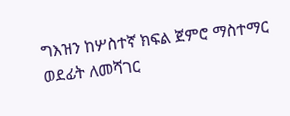ግእዝን ከሦስተኛ ክፍል ጀምሮ ማስተማር ወደፊት ለመሻገር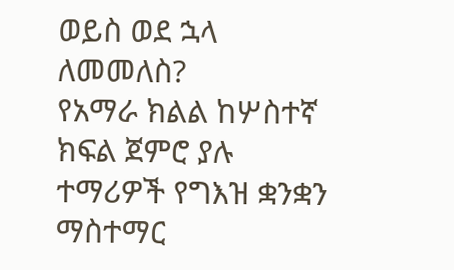ወይስ ወደ ኋላ ለመመለስ?
የአማራ ክልል ከሦስተኛ ክፍል ጀምሮ ያሉ ተማሪዎች የግእዝ ቋንቋን ማስተማር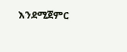እንደሚጀምር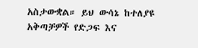አስታውቋል። ይህ ውሳኔ ከተለያዩ አቅጣቻዎች የድጋፍ እና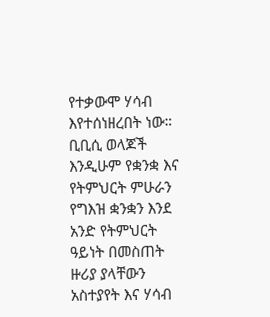የተቃውሞ ሃሳብ እየተሰነዘረበት ነው። ቢቢሲ ወላጆች እንዲሁም የቋንቋ እና የትምህርት ምሁራን የግእዝ ቋንቋን እንደ አንድ የትምህርት ዓይነት በመስጠት ዙሪያ ያላቸውን አስተያየት እና ሃሳብ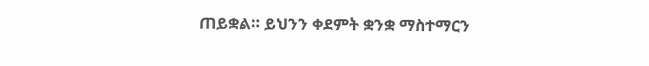ጠይቋል። ይህንን ቀደምት ቋንቋ ማስተማርን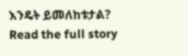እንዴት ይመለከቱታል?
Read the full story